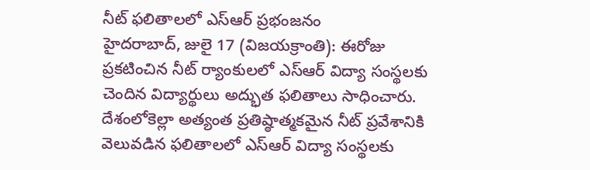నీట్ ఫలితాలలో ఎస్ఆర్ ప్రభంజనం
హైదరాబాద్, జులై 17 (విజయక్రాంతి): ఈరోజు ప్రకటించిన నీట్ ర్యాంకులలో ఎస్ఆర్ విద్యా సంస్థలకు చెందిన విద్యార్థులు అద్భుత ఫలితాలు సాధించారు. దేశంలోకెల్లా అత్యంత ప్రతిష్ఠాత్మకమైన నీట్ ప్రవేశానికి వెలువడిన ఫలితాలలో ఎస్ఆర్ విద్యా సంస్థలకు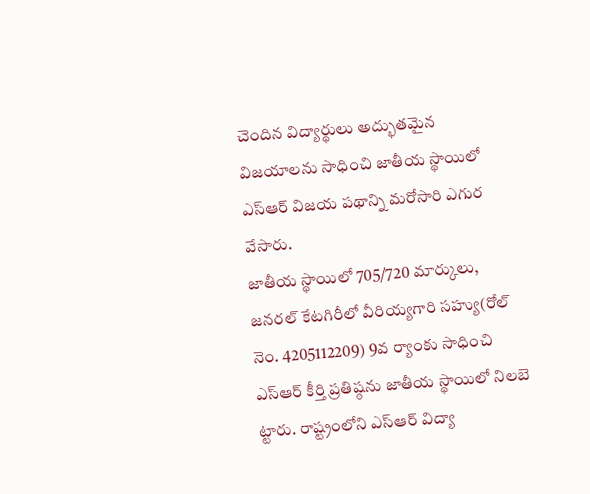చెందిన విద్యార్థులు అద్భుతమైన విజయాలను సాధించి జాతీయ స్థాయిలో ఎస్ఆర్ విజయ పథాన్ని మరోసారి ఎగుర వేసారు.
జాతీయ స్థాయిలో 705/720 మార్కులు, జనరల్ కేటగిరీలో వీరియ్యగారి సహ్యు(రోల్ నెం. 4205112209) 9వ ర్యాంకు సాధించి ఎస్ఆర్ కీర్తి ప్రతిష్ఠను జాతీయ స్థాయిలో నిలబె ట్టారు. రాష్ట్రంలోని ఎస్ఆర్ విద్యా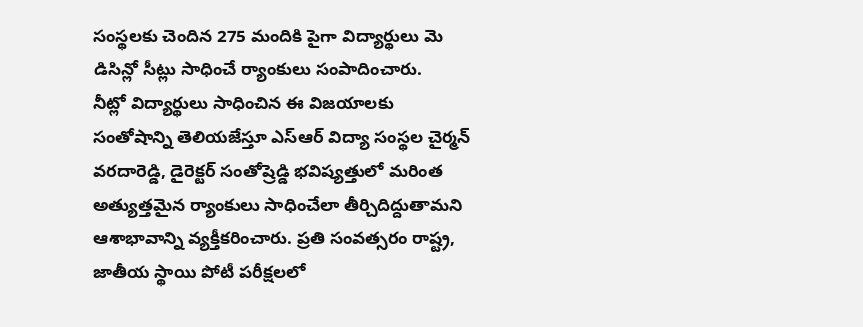సంస్థలకు చెందిన 275 మందికి పైగా విద్యార్థులు మె డిసిన్లో సీట్లు సాధించే ర్యాంకులు సంపాదించారు.
నీట్లో విద్యార్థులు సాధించిన ఈ విజయాలకు సంతోషాన్ని తెలియజేస్తూ ఎస్ఆర్ విద్యా సంస్థల చైర్మన్ వరదారెడ్డి, డైరెక్టర్ సంతోష్రెడ్డి భవిష్యత్తులో మరింత అత్యుత్తమైన ర్యాంకులు సాధించేలా తీర్చిదిద్దుతామని ఆశాభావాన్ని వ్యక్తీకరించారు. ప్రతి సంవత్సరం రాష్ట్ర, జాతీయ స్థాయి పోటీ పరీక్షలలో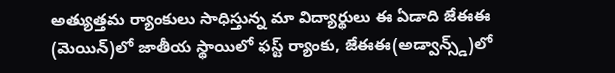అత్యుత్తమ ర్యాంకులు సాధిస్తున్న మా విద్యార్థులు ఈ ఏడాది జేఈఈ (మెయిన్)లో జాతీయ స్థాయిలో ఫస్ట్ ర్యాంకు, జేఈఈ(అడ్వాన్స్డ్)లో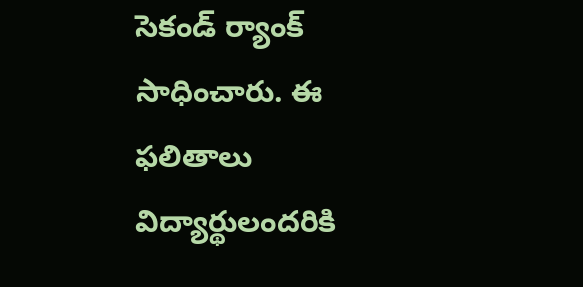సెకండ్ ర్యాంక్ సాధించారు. ఈ ఫలితాలు విద్యార్థులందరికి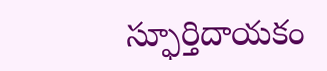స్ఫూర్తిదాయకం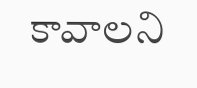కావాలని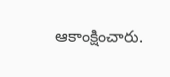ఆకాంక్షించారు.